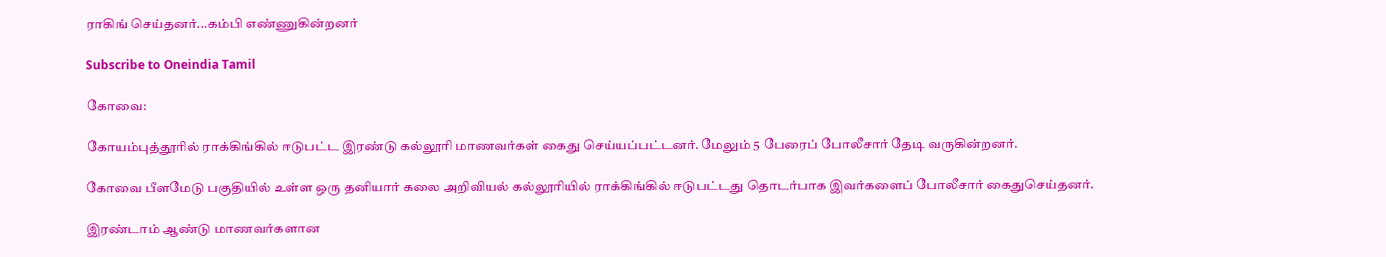ராகிங் செய்தனர்...கம்பி எண்ணுகின்றனர்

Subscribe to Oneindia Tamil

கோவை:

கோயம்புத்தூரில் ராக்கிங்கில் ஈடுபட்ட இரண்டு கல்லூரி மாணவர்கள் கைது செய்யப்பட்டனர். மேலும் 5 பேரைப் போலீசார் தேடி வருகின்றனர்.

கோவை பீளமேடு பகுதியில் உள்ள ஒரு தனியார் கலை அறிவியல் கல்லூரியில் ராக்கிங்கில் ஈடுபட்டது தொடர்பாக இவர்களைப் போலீசார் கைதுசெய்தனர்.

இரண்டாம் ஆண்டு மாணவர்களான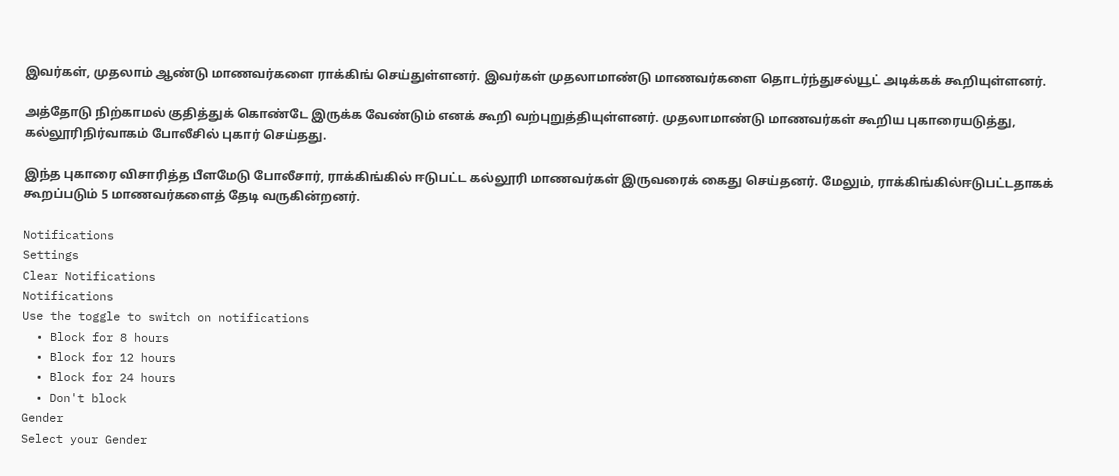இவர்கள், முதலாம் ஆண்டு மாணவர்களை ராக்கிங் செய்துள்ளனர். இவர்கள் முதலாமாண்டு மாணவர்களை தொடர்ந்துசல்யூட் அடிக்கக் கூறியுள்ளனர்.

அத்தோடு நிற்காமல் குதித்துக் கொண்டே இருக்க வேண்டும் எனக் கூறி வற்புறுத்தியுள்ளனர். முதலாமாண்டு மாணவர்கள் கூறிய புகாரையடுத்து, கல்லூரிநிர்வாகம் போலீசில் புகார் செய்தது.

இந்த புகாரை விசாரித்த பீளமேடு போலீசார், ராக்கிங்கில் ஈடுபட்ட கல்லூரி மாணவர்கள் இருவரைக் கைது செய்தனர். மேலும், ராக்கிங்கில்ஈடுபட்டதாகக் கூறப்படும் 5 மாணவர்களைத் தேடி வருகின்றனர்.

Notifications
Settings
Clear Notifications
Notifications
Use the toggle to switch on notifications
  • Block for 8 hours
  • Block for 12 hours
  • Block for 24 hours
  • Don't block
Gender
Select your Gender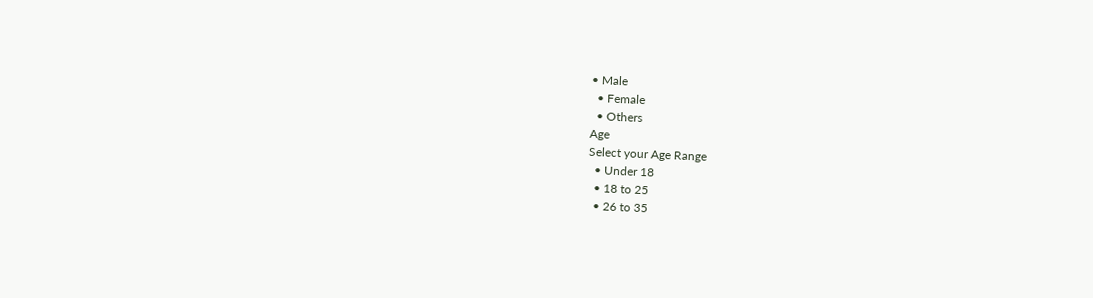• Male
  • Female
  • Others
Age
Select your Age Range
  • Under 18
  • 18 to 25
  • 26 to 35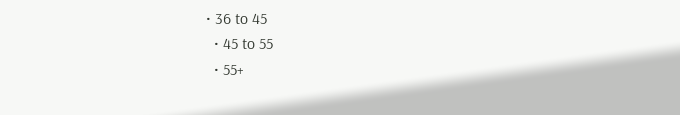• 36 to 45
  • 45 to 55
  • 55+